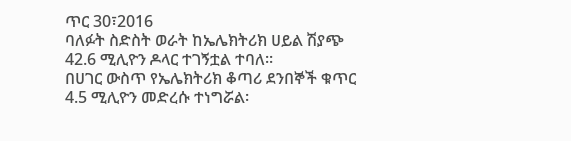ጥር 30፣2016
ባለፉት ስድስት ወራት ከኤሌክትሪክ ሀይል ሽያጭ 42.6 ሚሊዮን ዶላር ተገኝቷል ተባለ፡፡
በሀገር ውስጥ የኤሌክትሪክ ቆጣሪ ደንበኞች ቁጥር 4.5 ሚሊዮን መድረሱ ተነግሯል፡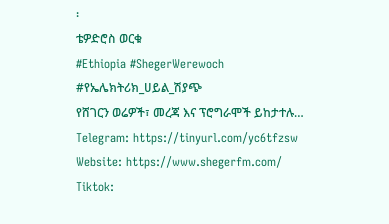፡
ቴዎድሮስ ወርቁ
#Ethiopia #ShegerWerewoch #የኤሌክትሪክ_ሀይል_ሽያጭ
የሸገርን ወሬዎች፣ መረጃ እና ፕሮግራሞች ይከታተሉ…
Telegram: https://tinyurl.com/yc6tfzsw
Website: https://www.shegerfm.com/
Tiktok: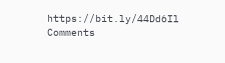https://bit.ly/44Dd6Il
Comments